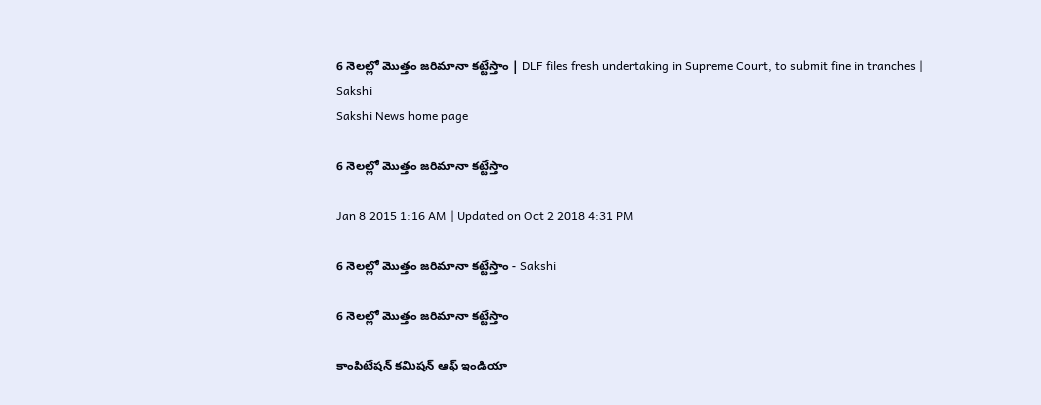6 నెలల్లో మొత్తం జరిమానా కట్టేస్తాం | DLF files fresh undertaking in Supreme Court, to submit fine in tranches | Sakshi
Sakshi News home page

6 నెలల్లో మొత్తం జరిమానా కట్టేస్తాం

Jan 8 2015 1:16 AM | Updated on Oct 2 2018 4:31 PM

6 నెలల్లో మొత్తం జరిమానా కట్టేస్తాం - Sakshi

6 నెలల్లో మొత్తం జరిమానా కట్టేస్తాం

కాంపిటేషన్ కమిషన్ ఆఫ్ ఇండియా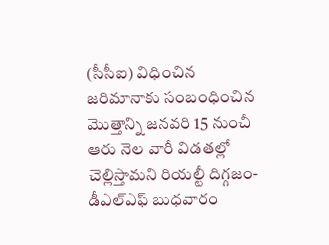(సీసీఐ) విధించిన జరిమానాకు సంబంధించిన మొత్తాన్ని జనవరి 15 నుంచీ ఆరు నెల వారీ విడతల్లో చెల్లిస్తామని రియల్టీ దిగ్గజం- డీఎల్‌ఎఫ్ బుధవారం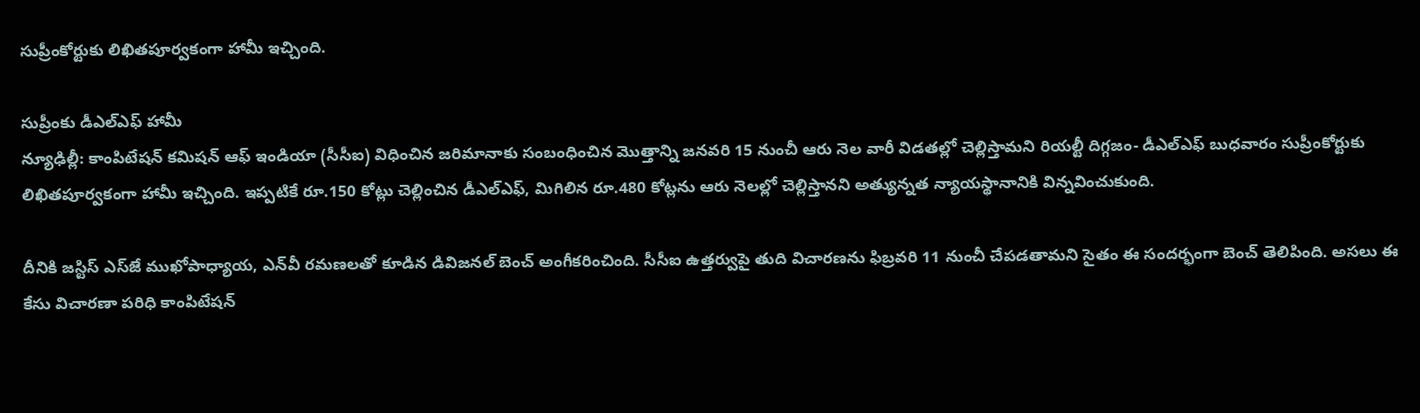సుప్రీంకోర్టుకు లిఖితపూర్వకంగా హామీ ఇచ్చింది.

సుప్రీంకు డీఎల్‌ఎఫ్ హామీ
న్యూఢిల్లీ: కాంపిటేషన్ కమిషన్ ఆఫ్ ఇండియా (సీసీఐ) విధించిన జరిమానాకు సంబంధించిన మొత్తాన్ని జనవరి 15 నుంచీ ఆరు నెల వారీ విడతల్లో చెల్లిస్తామని రియల్టీ దిగ్గజం- డీఎల్‌ఎఫ్ బుధవారం సుప్రీంకోర్టుకు లిఖితపూర్వకంగా హామీ ఇచ్చింది. ఇప్పటికే రూ.150 కోట్లు చెల్లించిన డీఎల్‌ఎఫ్, మిగిలిన రూ.480 కోట్లను ఆరు నెలల్లో చెల్లిస్తానని అత్యున్నత న్యాయస్థానానికి విన్నవించుకుంది.

దీనికి జస్టిస్ ఎస్‌జే ముఖోపాధ్యాయ, ఎన్‌వీ రమణలతో కూడిన డివిజనల్ బెంచ్ అంగీకరించింది. సీసీఐ ఉత్తర్వుపై తుది విచారణను ఫిబ్రవరి 11 నుంచీ చేపడతామని సైతం ఈ సందర్భంగా బెంచ్ తెలిపింది. అసలు ఈ కేసు విచారణా పరిధి కాంపిటేషన్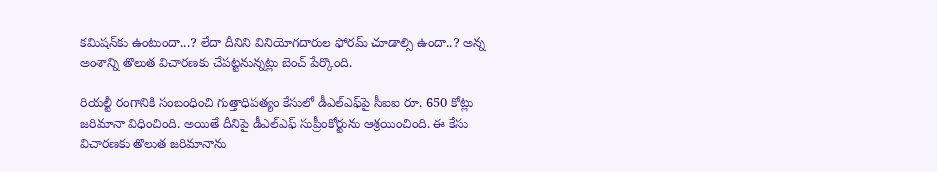కమిషన్‌కు ఉంటుందా...? లేదా దీనిని వినియోగదారుల ఫోరమ్ చూడాల్సి ఉందా..? అన్న అంశాన్ని తొలుత విచారణకు చేపట్టనున్నట్లు బెంచ్ పేర్కొంది.

రియల్టీ రంగానికి సంబంధించి గుత్తాధిపత్యం కేసులో డీఎల్‌ఎఫ్‌పై సీఐఐ రూ. 650 కోట్లు జరిమానా విధించింది. అయితే దీనిపై డీఎల్‌ఎఫ్ సుప్రీంకోర్టును ఆశ్రయించింది. ఈ కేసు విచారణకు తొలుత జరిమానాను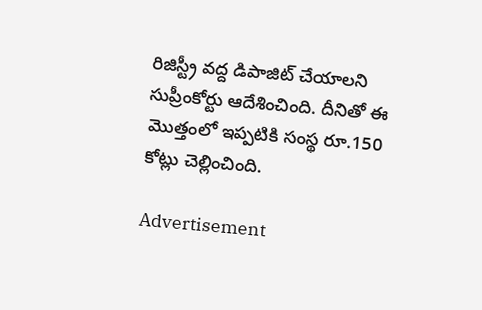రిజిస్ట్రీ వద్ద డిపాజిట్ చేయాలని సుప్రీంకోర్టు ఆదేశించింది. దీనితో ఈ మొత్తంలో ఇప్పటికి సంస్థ రూ.150 కోట్లు చెల్లించింది.

Advertisement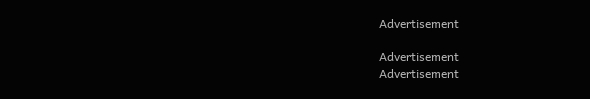Advertisement

Advertisement
Advertisement